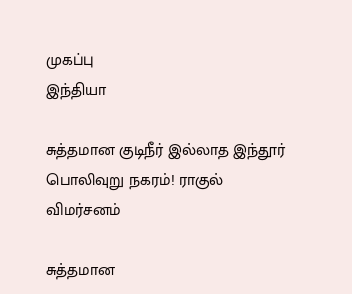முகப்பு
இந்தியா

சுத்தமான குடிநீர் இல்லாத இந்தூர் பொலிவுறு நகரம்! ராகுல் விமர்சனம்

சுத்தமான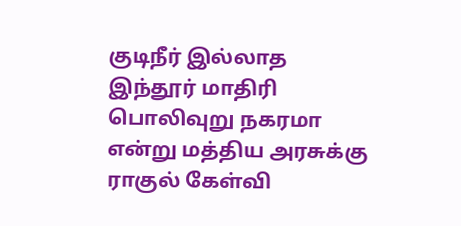குடிநீர் இல்லாத இந்தூர் மாதிரி பொலிவுறு நகரமா என்று மத்திய அரசுக்கு ராகுல் கேள்வி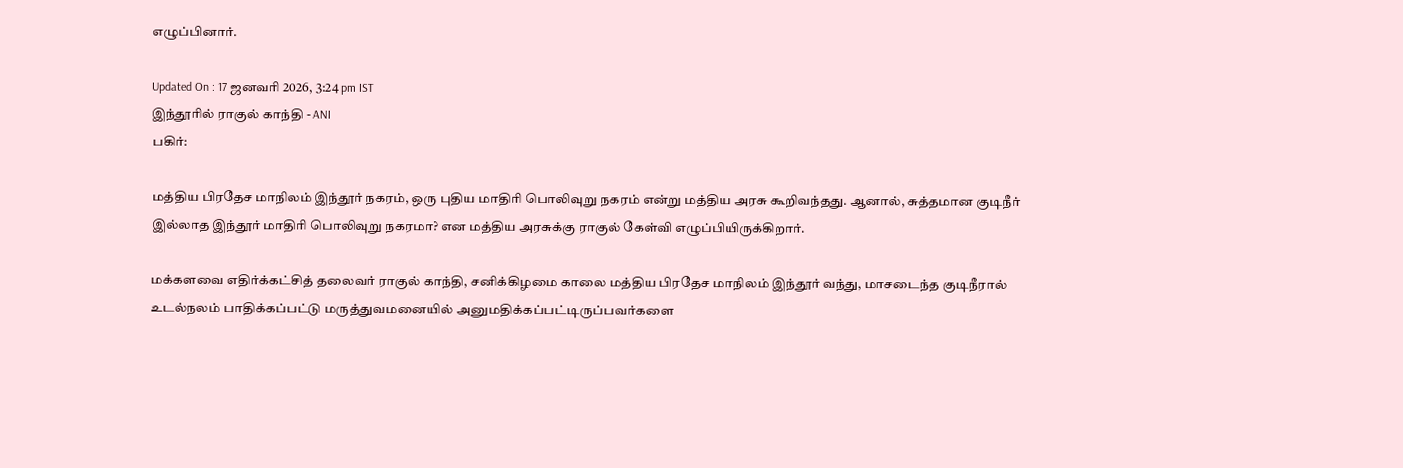எழுப்பினார்.

Updated On : 17 ஜனவரி 2026, 3:24 pm IST
இந்தூரில் ராகுல் காந்தி - ANI
பகிர்:

மத்திய பிரதேச மாநிலம் இந்தூர் நகரம், ஒரு புதிய மாதிரி பொலிவுறு நகரம் என்று மத்திய அரசு கூறிவந்தது. ஆனால், சுத்தமான குடிநீர் இல்லாத இந்தூர் மாதிரி பொலிவுறு நகரமா? என மத்திய அரசுக்கு ராகுல் கேள்வி எழுப்பியிருக்கிறார்.

மக்களவை எதிர்க்கட்சித் தலைவர் ராகுல் காந்தி, சனிக்கிழமை காலை மத்திய பிரதேச மாநிலம் இந்தூர் வந்து, மாசடைந்த குடிநீரால் உடல்நலம் பாதிக்கப்பட்டு மருத்துவமனையில் அனுமதிக்கப்பட்டிருப்பவர்களை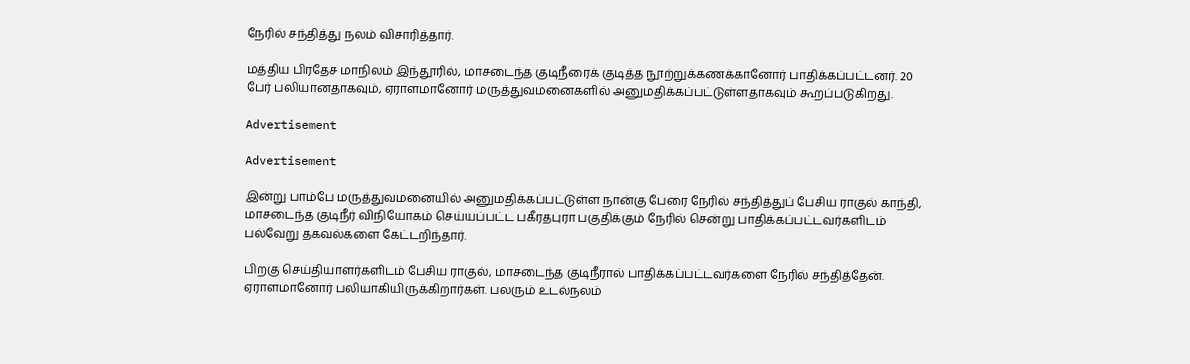நேரில் சந்தித்து நலம் விசாரித்தார்.

மத்திய பிரதேச மாநிலம் இந்தூரில், மாசடைந்த குடிநீரைக் குடித்த நூற்றுக்கணக்கானோர் பாதிக்கப்பட்டனர். 20 பேர் பலியானதாகவும், ஏராளமானோர் மருத்துவமனைகளில் அனுமதிக்கப்பட்டுள்ளதாகவும் கூறப்படுகிறது.

Advertisement

Advertisement

இன்று பாம்பே மருத்துவமனையில் அனுமதிக்கப்பட்டுள்ள நான்கு பேரை நேரில் சந்தித்துப் பேசிய ராகுல் காந்தி, மாசடைந்த குடிநீர் விநியோகம் செய்யப்பட்ட பகீரதபுரா பகுதிக்கும் நேரில் சென்று பாதிக்கப்பட்டவர்களிடம் பல்வேறு தகவல்களை கேட்டறிந்தார்.

பிறகு செய்தியாளர்களிடம் பேசிய ராகுல், மாசடைந்த குடிநீரால் பாதிக்கப்பட்டவர்களை நேரில் சந்தித்தேன். ஏராளமானோர் பலியாகியிருக்கிறார்கள். பலரும் உடல்நலம்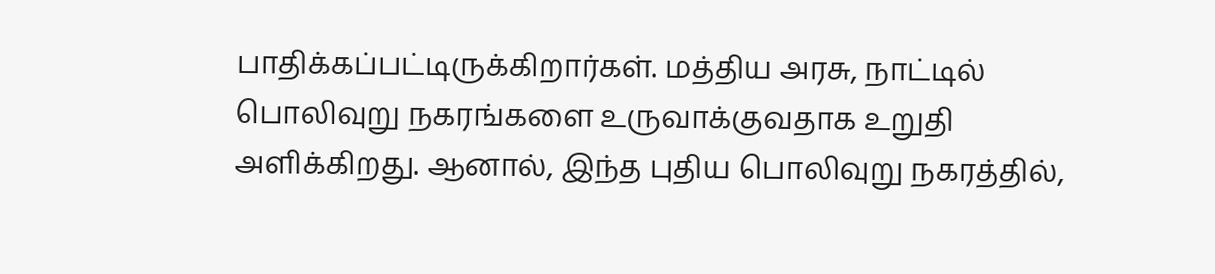பாதிக்கப்பட்டிருக்கிறார்கள். மத்திய அரசு, நாட்டில் பொலிவுறு நகரங்களை உருவாக்குவதாக உறுதி அளிக்கிறது. ஆனால், இந்த புதிய பொலிவுறு நகரத்தில்,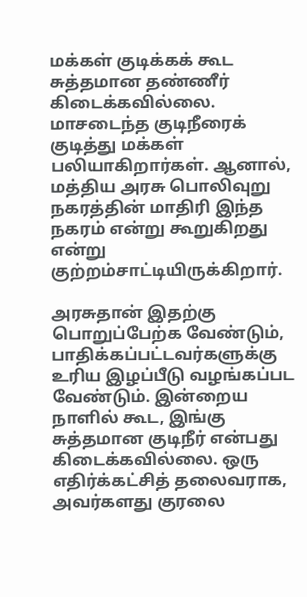மக்கள் குடிக்கக் கூட சுத்தமான தண்ணீர் கிடைக்கவில்லை. மாசடைந்த குடிநீரைக் குடித்து மக்கள் பலியாகிறார்கள். ஆனால், மத்திய அரசு பொலிவுறு நகரத்தின் மாதிரி இந்த நகரம் என்று கூறுகிறது என்று குற்றம்சாட்டியிருக்கிறார்.

அரசுதான் இதற்கு பொறுப்பேற்க வேண்டும், பாதிக்கப்பட்டவர்களுக்கு உரிய இழப்பீடு வழங்கப்பட வேண்டும். இன்றைய நாளில் கூட, இங்கு சுத்தமான குடிநீர் என்பது கிடைக்கவில்லை. ஒரு எதிர்க்கட்சித் தலைவராக, அவர்களது குரலை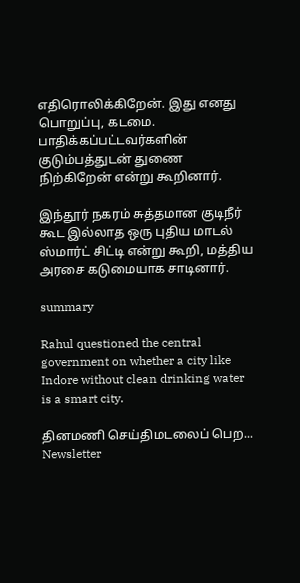எதிரொலிக்கிறேன். இது எனது பொறுப்பு, கடமை. பாதிக்கப்பட்டவர்களின் குடும்பத்துடன் துணை நிற்கிறேன் என்று கூறினார்.

இந்தூர் நகரம் சுத்தமான குடிநீர் கூட இல்லாத ஒரு புதிய மாடல் ஸ்மார்ட் சிட்டி என்று கூறி, மத்திய அரசை கடுமையாக சாடினார்.

summary

Rahul questioned the central government on whether a city like Indore without clean drinking water is a smart city.

தினமணி செய்திமடலைப் பெற... Newsletter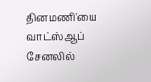தினமணி'யை வாட்ஸ்ஆப் சேனலில்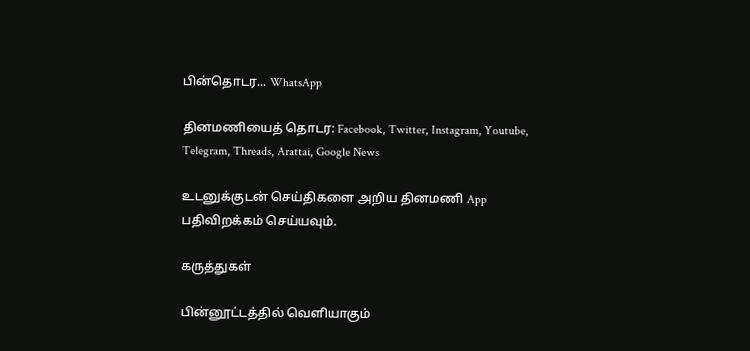பின்தொடர... WhatsApp

தினமணியைத் தொடர: Facebook, Twitter, Instagram, Youtube, Telegram, Threads, Arattai, Google News

உடனுக்குடன் செய்திகளை அறிய தினமணி App பதிவிறக்கம் செய்யவும்.

கருத்துகள்

பின்னூட்டத்தில் வெளியாகும்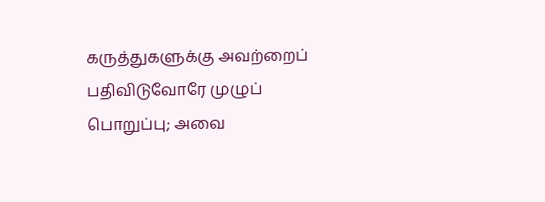கருத்துகளுக்கு அவற்றைப் பதிவிடுவோரே முழுப் பொறுப்பு; அவை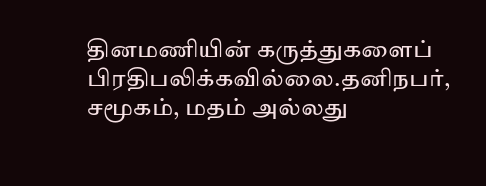தினமணியின் கருத்துகளைப் பிரதிபலிக்கவில்லை.தனிநபர், சமூகம், மதம் அல்லது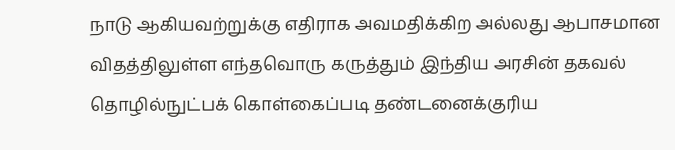நாடு ஆகியவற்றுக்கு எதிராக அவமதிக்கிற அல்லது ஆபாசமான விதத்திலுள்ள எந்தவொரு கருத்தும் இந்திய அரசின் தகவல் தொழில்நுட்பக் கொள்கைப்படி தண்டனைக்குரிய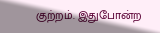குற்றம். இதுபோன்ற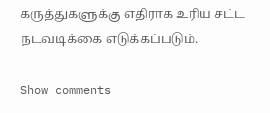கருத்துகளுக்கு எதிராக உரிய சட்ட நடவடிக்கை எடுக்கப்படும்.

Show comments